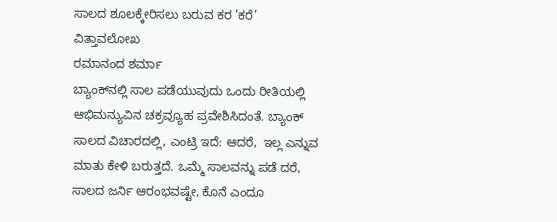ಸಾಲದ ಶೂಲಕ್ಕೇರಿಸಲು ಬರುವ ಕರ ’ಕರೆ’
ವಿತ್ತಾವಲೋಖ
ರಮಾನಂದ ಶರ್ಮಾ
ಬ್ಯಾಂಕ್‌ನಲ್ಲಿ ಸಾಲ ಪಡೆಯುವುದು ಒಂದು ರೀತಿಯಲ್ಲಿ ಆಭಿಮನ್ಯುವಿನ ಚಕ್ರವ್ಯೂಹ ಪ್ರವೇಶಿಸಿದಂತೆ. ಬ್ಯಾಂಕ್ ಸಾಲದ ವಿಚಾರದಲ್ಲಿ, ಎಂಟ್ರಿ ಇದೆ: ಆದರೆ,  ಇಲ್ಲ ಎನ್ನುವ ಮಾತು ಕೇಳಿ ಬರುತ್ತದೆ. ಒಮ್ಮೆ ಸಾಲವನ್ನು ಪಡೆ ದರೆ, ಸಾಲದ ಜರ್ನಿ ಆರಂಭವಷ್ಟೇ, ಕೊನೆ ಎಂದೂ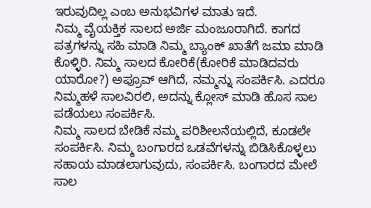ಇರುವುದಿಲ್ಲ ಎಂಬ ಅನುಭವಿಗಳ ಮಾತು ಇದೆ.
ನಿಮ್ಮ ವೈಯಕ್ತಿಕ ಸಾಲದ ಅರ್ಜಿ ಮಂಜೂರಾಗಿದೆ. ಕಾಗದ ಪತ್ರಗಳನ್ನು ಸಹಿ ಮಾಡಿ ನಿಮ್ಮ ಬ್ಯಾಂಕ್ ಖಾತೆಗೆ ಜಮಾ ಮಾಡಿ ಕೊಳ್ಳಿರಿ. ನಿಮ್ಮ ಸಾಲದ ಕೋರಿಕೆ(ಕೋರಿಕೆ ಮಾಡಿದವರು ಯಾರೋ?) ಅಪ್ರೂವ್ ಆಗಿದೆ, ನಮ್ಮನ್ನು ಸಂಪರ್ಕಿಸಿ. ಎದರೂ ನಿಮ್ಮಹಳೆ ಸಾಲವಿರಲಿ, ಅದನ್ನು ಕ್ಲೋಸ್ ಮಾಡಿ ಹೊಸ ಸಾಲ ಪಡೆಯಲು ಸಂಪರ್ಕಿಸಿ.
ನಿಮ್ಮ ಸಾಲದ ಬೇಡಿಕೆ ನಮ್ಮ ಪರಿಶೀಲನೆಯಲ್ಲಿದೆ, ಕೂಡಲೇ ಸಂಪರ್ಕಿಸಿ. ನಿಮ್ಮ ಬಂಗಾರದ ಒಡವೆಗಳನ್ನು ಬಿಡಿಸಿಕೊಳ್ಳಲು ಸಹಾಯ ಮಾಡಲಾಗುವುದು, ಸಂಪರ್ಕಿಸಿ. ಬಂಗಾರದ ಮೇಲೆ ಸಾಲ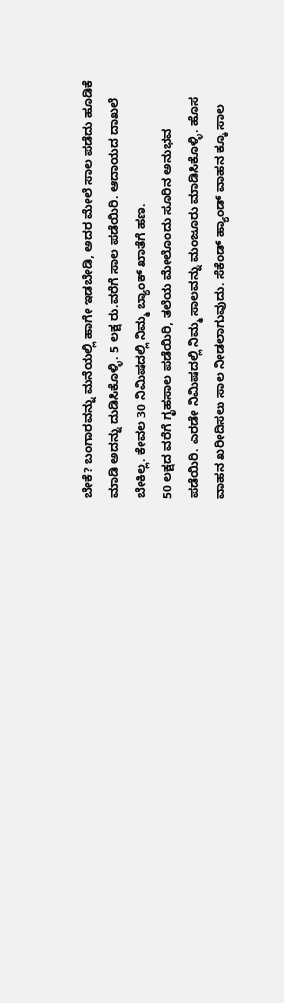ಬೇಕೆ? ಬಂಗಾರವನ್ನು ಮನೆಯಲ್ಲಿ ಹಾಗೇ ಇಡಬೇಡಿ, ಅದರ ಮೇಲೆ ಸಾಲ ಪಡೆದು ಹೂಡಿಕೆ ಮಾಡಿ ಅದನ್ನು ದುಡಿಸಿಕೊಳ್ಳಿ. 5 ಲಕ್ಷ ರು.ವರೆಗೆ ಸಾಲ ಪಡೆಯಿರಿ. ಆದಾಯದ ದಾಖಲೆ ಬೇಕಿಲ್ಲ. ಕೇವಲ 30 ನಿಮಿಷದಲ್ಲಿ ನಿಮ್ಮ ಬ್ಯಾಂಕ್ ಖಾತೆಗೆ ಹಣ.
50 ಲಕ್ಷದ ವರೆಗೆ ಗೃಹಸಾಲ ಪಡೆಯಿರಿ, ತಲೆಯ ಮೇಲೊಂದು ಸೂರಿನ ಅನುಭವ ಪಡೆಯಿರಿ. ಎರಡೇ ನಿಮಿಷದಲ್ಲಿ ನಿಮ್ಮ ಸಾಲವನ್ನು ಮಂಜೂರು ಮಾಡಿಸಿಕೊಳ್ಳಿ. ಹೊಸ ವಾಹನ ಖರೀದಿಸಲು ಸಾಲ ನೀಡಲಾಗುವುದು. ಸೆಕೆಂಡ್ ಹ್ಯಾಂಡ್ ವಾಹನ ಕ್ಕೂ ಸಾಲ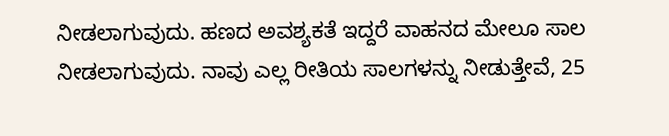ನೀಡಲಾಗುವುದು. ಹಣದ ಅವಶ್ಯಕತೆ ಇದ್ದರೆ ವಾಹನದ ಮೇಲೂ ಸಾಲ ನೀಡಲಾಗುವುದು. ನಾವು ಎಲ್ಲ ರೀತಿಯ ಸಾಲಗಳನ್ನು ನೀಡುತ್ತೇವೆ, 25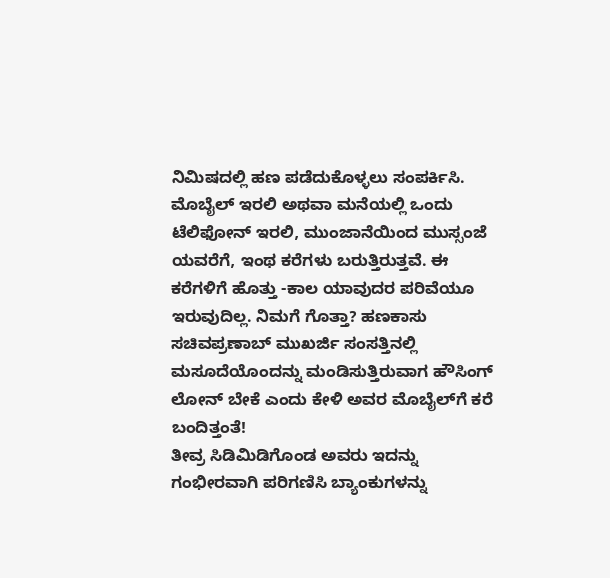ನಿಮಿಷದಲ್ಲಿ ಹಣ ಪಡೆದುಕೊಳ್ಳಲು ಸಂಪರ್ಕಿಸಿ.
ಮೊಬೈಲ್ ಇರಲಿ ಅಥವಾ ಮನೆಯಲ್ಲಿ ಒಂದು ಟೆಲಿಫೋನ್ ಇರಲಿ, ಮುಂಜಾನೆಯಿಂದ ಮುಸ್ಸಂಜೆ ಯವರೆಗೆ, ಇಂಥ ಕರೆಗಳು ಬರುತ್ತಿರುತ್ತವೆ. ಈ ಕರೆಗಳಿಗೆ ಹೊತ್ತು -ಕಾಲ ಯಾವುದರ ಪರಿವೆಯೂ ಇರುವುದಿಲ್ಲ. ನಿಮಗೆ ಗೊತ್ತಾ? ಹಣಕಾಸು ಸಚಿವಪ್ರಣಾಬ್ ಮುಖರ್ಜಿ ಸಂಸತ್ತಿನಲ್ಲಿ ಮಸೂದೆಯೊಂದನ್ನು ಮಂಡಿಸುತ್ತಿರುವಾಗ ಹೌಸಿಂಗ್ ಲೋನ್ ಬೇಕೆ ಎಂದು ಕೇಳಿ ಅವರ ಮೊಬೈಲ್‌ಗೆ ಕರೆ ಬಂದಿತ್ತಂತೆ!
ತೀವ್ರ ಸಿಡಿಮಿಡಿಗೊಂಡ ಅವರು ಇದನ್ನು ಗಂಭೀರವಾಗಿ ಪರಿಗಣಿಸಿ ಬ್ಯಾಂಕುಗಳನ್ನು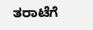ತರಾಟೆಗೆ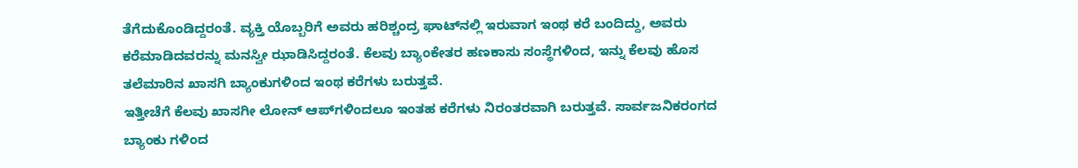ತೆಗೆದುಕೊಂಡಿದ್ದರಂತೆ. ವ್ಯಕ್ತಿ ಯೊಬ್ಬರಿಗೆ ಅವರು ಹರಿಶ್ಚಂದ್ರ ಘಾಟ್‌ನಲ್ಲಿ ಇರುವಾಗ ಇಂಥ ಕರೆ ಬಂದಿದ್ದು, ಅವರು ಕರೆಮಾಡಿದವರನ್ನು ಮನಸ್ವೀ ಝಾಡಿಸಿದ್ದರಂತೆ. ಕೆಲವು ಬ್ಯಾಂಕೇತರ ಹಣಕಾಸು ಸಂಸ್ಥೆಗಳಿಂದ, ಇನ್ನು ಕೆಲವು ಹೊಸ ತಲೆಮಾರಿನ ಖಾಸಗಿ ಬ್ಯಾಂಕುಗಳಿಂದ ಇಂಥ ಕರೆಗಳು ಬರುತ್ತವೆ.
ಇತ್ತೀಚೆಗೆ ಕೆಲವು ಖಾಸಗೀ ಲೋನ್ ಆಪ್‌ಗಳಿಂದಲೂ ಇಂತಹ ಕರೆಗಳು ನಿರಂತರವಾಗಿ ಬರುತ್ತವೆ. ಸಾರ್ವಜನಿಕರಂಗದ ಬ್ಯಾಂಕು ಗಳಿಂದ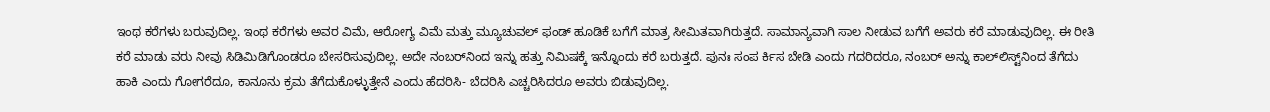ಇಂಥ ಕರೆಗಳು ಬರುವುದಿಲ್ಲ. ಇಂಥ ಕರೆಗಳು ಅವರ ವಿಮೆ, ಆರೋಗ್ಯ ವಿಮೆ ಮತ್ತು ಮ್ಯೂಚುವಲ್ ಫಂಡ್ ಹೂಡಿಕೆ ಬಗೆಗೆ ಮಾತ್ರ ಸೀಮಿತವಾಗಿರುತ್ತದೆ. ಸಾಮಾನ್ಯವಾಗಿ ಸಾಲ ನೀಡುವ ಬಗೆಗೆ ಅವರು ಕರೆ ಮಾಡುವುದಿಲ್ಲ. ಈ ರೀತಿ ಕರೆ ಮಾಡು ವರು ನೀವು ಸಿಡಿಮಿಡಿಗೊಂಡರೂ ಬೇಸರಿಸುವುದಿಲ್ಲ. ಅದೇ ನಂಬರ್‌ನಿಂದ ಇನ್ನು ಹತ್ತು ನಿಮಿಷಕ್ಕೆ ಇನ್ನೊಂದು ಕರೆ ಬರುತ್ತದೆ. ಪುನಃ ಸಂಪ ರ್ಕಿಸ ಬೇಡಿ ಎಂದು ಗದರಿದರೂ, ನಂಬರ್ ಅನ್ನು ಕಾಲ್‌ಲಿಸ್ಟ್‌ನಿಂದ ತೆಗೆದು ಹಾಕಿ ಎಂದು ಗೋಗರೆದೂ, ಕಾನೂನು ಕ್ರಮ ತೆಗೆದುಕೊಳ್ಳುತ್ತೇನೆ ಎಂದು ಹೆದರಿಸಿ- ಬೆದರಿಸಿ ಎಚ್ಚರಿಸಿದರೂ ಅವರು ಬಿಡುವುದಿಲ್ಲ.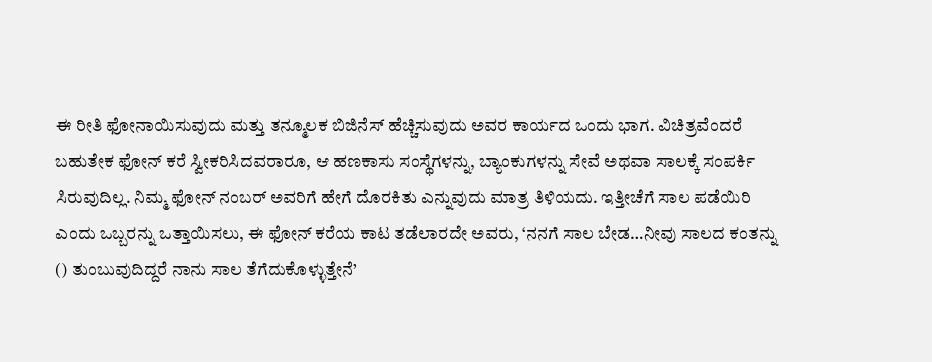ಈ ರೀತಿ ಫೋನಾಯಿಸುವುದು ಮತ್ತು ತನ್ಮೂಲಕ ಬಿಜಿನೆಸ್ ಹೆಚ್ಚಿಸುವುದು ಅವರ ಕಾರ್ಯದ ಒಂದು ಭಾಗ. ವಿಚಿತ್ರವೆಂದರೆ ಬಹುತೇಕ ಫೋನ್ ಕರೆ ಸ್ವೀಕರಿಸಿದವರಾರೂ, ಆ ಹಣಕಾಸು ಸಂಸ್ಥೆಗಳನ್ನು, ಬ್ಯಾಂಕುಗಳನ್ನು ಸೇವೆ ಅಥವಾ ಸಾಲಕ್ಕೆ ಸಂಪರ್ಕಿ ಸಿರುವುದಿಲ್ಲ. ನಿಮ್ಮ ಫೋನ್ ನಂಬರ್ ಅವರಿಗೆ ಹೇಗೆ ದೊರಕಿತು ಎನ್ನುವುದು ಮಾತ್ರ ತಿಳಿಯದು. ಇತ್ತೀಚೆಗೆ ಸಾಲ ಪಡೆಯಿರಿ ಎಂದು ಒಬ್ಬರನ್ನು ಒತ್ತಾಯಿಸಲು, ಈ ಫೋನ್ ಕರೆಯ ಕಾಟ ತಡೆಲಾರದೇ ಅವರು, ‘ನನಗೆ ಸಾಲ ಬೇಡ…ನೀವು ಸಾಲದ ಕಂತನ್ನು () ತುಂಬುವುದಿದ್ದರೆ ನಾನು ಸಾಲ ತೆಗೆದುಕೊಳ್ಳುತ್ತೇನೆ’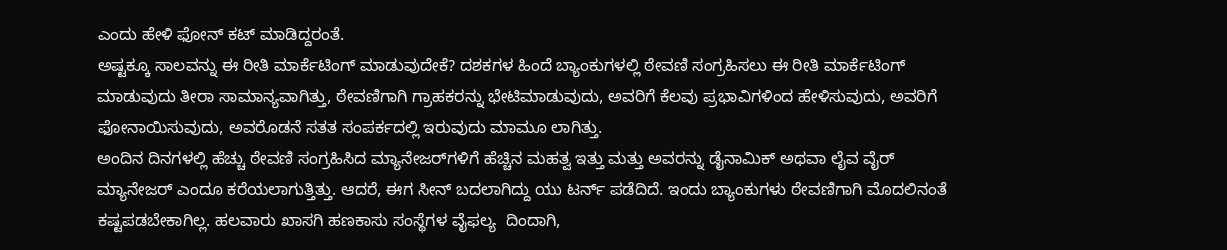ಎಂದು ಹೇಳಿ ಫೋನ್ ಕಟ್ ಮಾಡಿದ್ದರಂತೆ.
ಅಷ್ಟಕ್ಕೂ ಸಾಲವನ್ನು ಈ ರೀತಿ ಮಾರ್ಕೆಟಿಂಗ್ ಮಾಡುವುದೇಕೆ? ದಶಕಗಳ ಹಿಂದೆ ಬ್ಯಾಂಕುಗಳಲ್ಲಿ ಠೇವಣಿ ಸಂಗ್ರಹಿಸಲು ಈ ರೀತಿ ಮಾರ್ಕೆಟಿಂಗ್ ಮಾಡುವುದು ತೀರಾ ಸಾಮಾನ್ಯವಾಗಿತ್ತು, ಠೇವಣಿಗಾಗಿ ಗ್ರಾಹಕರನ್ನು ಭೇಟಿಮಾಡುವುದು, ಅವರಿಗೆ ಕೆಲವು ಪ್ರಭಾವಿಗಳಿಂದ ಹೇಳಿಸುವುದು, ಅವರಿಗೆ ಫೋನಾಯಿಸುವುದು, ಅವರೊಡನೆ ಸತತ ಸಂಪರ್ಕದಲ್ಲಿ ಇರುವುದು ಮಾಮೂ ಲಾಗಿತ್ತು.
ಅಂದಿನ ದಿನಗಳಲ್ಲಿ ಹೆಚ್ಚು ಠೇವಣಿ ಸಂಗ್ರಹಿಸಿದ ಮ್ಯಾನೇಜರ್‌ಗಳಿಗೆ ಹೆಚ್ಚಿನ ಮಹತ್ವ ಇತ್ತು ಮತ್ತು ಅವರನ್ನು ಡೈನಾಮಿಕ್ ಅಥವಾ ಲೈವ ವೈರ್ ಮ್ಯಾನೇಜರ್ ಎಂದೂ ಕರೆಯಲಾಗುತ್ತಿತ್ತು. ಆದರೆ, ಈಗ ಸೀನ್ ಬದಲಾಗಿದ್ದು ಯು ಟರ್ನ್ ಪಡೆದಿದೆ. ಇಂದು ಬ್ಯಾಂಕುಗಳು ಠೇವಣಿಗಾಗಿ ಮೊದಲಿನಂತೆ ಕಷ್ಟಪಡಬೇಕಾಗಿಲ್ಲ. ಹಲವಾರು ಖಾಸಗಿ ಹಣಕಾಸು ಸಂಸ್ಥೆಗಳ ವೈಫಲ್ಯ  ದಿಂದಾಗಿ,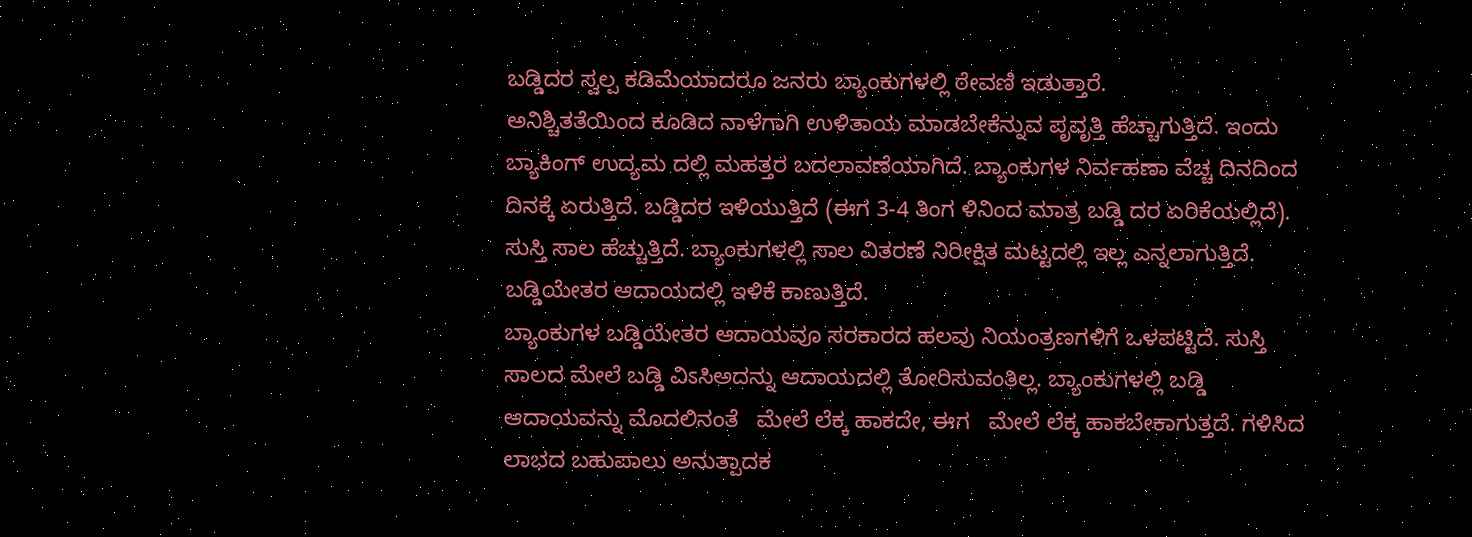ಬಡ್ಡಿದರ ಸ್ವಲ್ಪ ಕಡಿಮೆಯಾದರೂ ಜನರು ಬ್ಯಾಂಕುಗಳಲ್ಲಿ ಠೇವಣಿ ಇಡುತ್ತಾರೆ.
ಅನಿಶ್ಚಿತತೆಯಿಂದ ಕೂಡಿದ ನಾಳೆಗಾಗಿ ಉಳಿತಾಯ ಮಾಡಬೇಕೆನ್ನುವ ಪೃವೃತ್ತಿ ಹೆಚ್ಚಾಗುತ್ತಿದೆ. ಇಂದು ಬ್ಯಾಕಿಂಗ್ ಉದ್ಯಮ ದಲ್ಲಿ ಮಹತ್ತರ ಬದಲಾವಣೆಯಾಗಿದೆ. ಬ್ಯಾಂಕುಗಳ ನಿರ್ವಹಣಾ ವೆಚ್ಚ ದಿನದಿಂದ ದಿನಕ್ಕೆ ಏರುತ್ತಿದೆ. ಬಡ್ಡಿದರ ಇಳಿಯುತ್ತಿದೆ (ಈಗ 3-4 ತಿಂಗ ಳಿನಿಂದ ಮಾತ್ರ ಬಡ್ಡಿ ದರ ಏರಿಕೆಯಲ್ಲಿದೆ). ಸುಸ್ತಿ ಸಾಲ ಹೆಚ್ಚುತ್ತಿದೆ. ಬ್ಯಾಂಕುಗಳಲ್ಲಿ ಸಾಲ ವಿತರಣೆ ನಿರೀಕ್ಷಿತ ಮಟ್ಟದಲ್ಲಿ ಇಲ್ಲ ಎನ್ನಲಾಗುತ್ತಿದೆ. ಬಡ್ಡಿಯೇತರ ಆದಾಯದಲ್ಲಿ ಇಳಿಕೆ ಕಾಣುತ್ತಿದೆ.
ಬ್ಯಾಂಕುಗಳ ಬಡ್ಡಿಯೇತರ ಆದಾಯವೂ ಸರಕಾರದ ಹಲವು ನಿಯಂತ್ರಣಗಳಿಗೆ ಒಳಪಟ್ಟಿದೆ. ಸುಸ್ತಿ ಸಾಲದ ಮೇಲೆ ಬಡ್ಡಿ ವಿಽಸಿಅದನ್ನು ಆದಾಯದಲ್ಲಿ ತೋರಿಸುವಂತಿಲ್ಲ. ಬ್ಯಾಂಕುಗಳಲ್ಲಿ ಬಡ್ಡಿ ಆದಾಯವನ್ನು ಮೊದಲಿನಂತೆ   ಮೇಲೆ ಲೆಕ್ಕ ಹಾಕದೇ, ಈಗ   ಮೇಲೆ ಲೆಕ್ಕ ಹಾಕಬೇಕಾಗುತ್ತದೆ. ಗಳಿಸಿದ ಲಾಭದ ಬಹುಪಾಲು ಅನುತ್ಪಾದಕ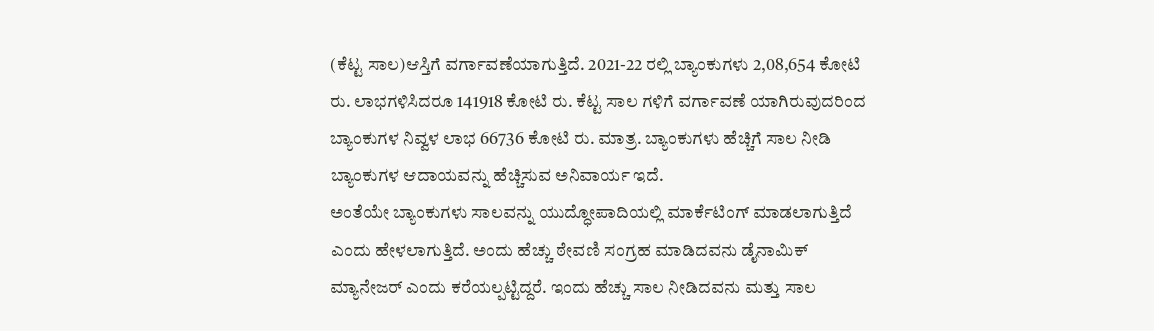(ಕೆಟ್ಟ ಸಾಲ)ಆಸ್ತಿಗೆ ವರ್ಗಾವಣೆಯಾಗುತ್ತಿದೆ. 2021-22 ರಲ್ಲಿ ಬ್ಯಾಂಕುಗಳು 2,08,654 ಕೋಟಿ ರು. ಲಾಭಗಳಿಸಿದರೂ 141918 ಕೋಟಿ ರು. ಕೆಟ್ಟ ಸಾಲ ಗಳಿಗೆ ವರ್ಗಾವಣೆ ಯಾಗಿರುವುದರಿಂದ ಬ್ಯಾಂಕುಗಳ ನಿವ್ವಳ ಲಾಭ 66736 ಕೋಟಿ ರು. ಮಾತ್ರ. ಬ್ಯಾಂಕುಗಳು ಹೆಚ್ಚಿಗೆ ಸಾಲ ನೀಡಿ ಬ್ಯಾಂಕುಗಳ ಆದಾಯವನ್ನು ಹೆಚ್ಚಿಸುವ ಅನಿವಾರ್ಯ ಇದೆ.
ಅಂತೆಯೇ ಬ್ಯಾಂಕುಗಳು ಸಾಲವನ್ನು ಯುದ್ಧೋಪಾದಿಯಲ್ಲಿ ಮಾರ್ಕೆಟಿಂಗ್ ಮಾಡಲಾಗುತ್ತಿದೆ ಎಂದು ಹೇಳಲಾಗುತ್ತಿದೆ. ಅಂದು ಹೆಚ್ಚು ಠೇವಣಿ ಸಂಗ್ರಹ ಮಾಡಿದವನು ಡೈನಾಮಿಕ್ ಮ್ಯಾನೇಜರ್ ಎಂದು ಕರೆಯಲ್ಪಟ್ಟಿದ್ದರೆ. ಇಂದು ಹೆಚ್ಚು ಸಾಲ ನೀಡಿದವನು ಮತ್ತು ಸಾಲ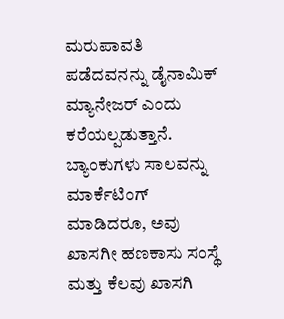ಮರುಪಾವತಿ ಪಡೆದವನನ್ನು ಡೈನಾಮಿಕ್ ಮ್ಯಾನೇಜರ್ ಎಂದು ಕರೆಯಲ್ಪಡುತ್ತಾನೆ. ಬ್ಯಾಂಕುಗಳು ಸಾಲವನ್ನು ಮಾರ್ಕೆಟಿಂಗ್ ಮಾಡಿದರೂ, ಅವು ಖಾಸಗೀ ಹಣಕಾಸು ಸಂಸ್ಥೆ ಮತ್ತು ಕೆಲವು ಖಾಸಗಿ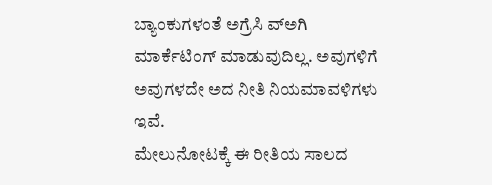ಬ್ಯಾಂಕುಗಳಂತೆ ಅಗ್ರೆಸಿ ವ್ಅಗಿ ಮಾರ್ಕೆಟಿಂಗ್ ಮಾಡುವುದಿಲ್ಲ. ಅವುಗಳಿಗೆ ಅವುಗಳದೇ ಅದ ನೀತಿ ನಿಯಮಾವಳಿಗಳು ಇವೆ.
ಮೇಲುನೋಟಕ್ಕೆ ಈ ರೀತಿಯ ಸಾಲದ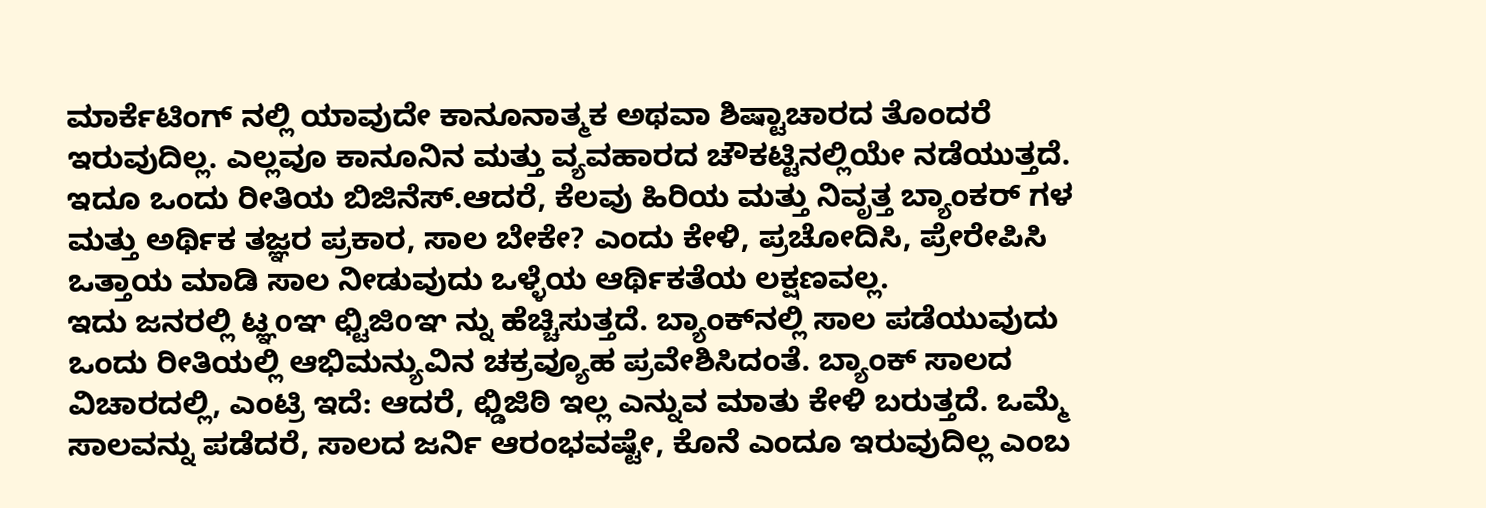ಮಾರ್ಕೆಟಿಂಗ್ ನಲ್ಲಿ ಯಾವುದೇ ಕಾನೂನಾತ್ಮಕ ಅಥವಾ ಶಿಷ್ಟಾಚಾರದ ತೊಂದರೆ ಇರುವುದಿಲ್ಲ. ಎಲ್ಲವೂ ಕಾನೂನಿನ ಮತ್ತು ವ್ಯವಹಾರದ ಚೌಕಟ್ಟಿನಲ್ಲಿಯೇ ನಡೆಯುತ್ತದೆ. ಇದೂ ಒಂದು ರೀತಿಯ ಬಿಜಿನೆಸ್.ಆದರೆ, ಕೆಲವು ಹಿರಿಯ ಮತ್ತು ನಿವೃತ್ತ ಬ್ಯಾಂಕರ್ ಗಳ ಮತ್ತು ಅರ್ಥಿಕ ತಜ್ಞರ ಪ್ರಕಾರ, ಸಾಲ ಬೇಕೇ? ಎಂದು ಕೇಳಿ, ಪ್ರಚೋದಿಸಿ, ಪ್ರೇರೇಪಿಸಿ ಒತ್ತಾಯ ಮಾಡಿ ಸಾಲ ನೀಡುವುದು ಒಳ್ಳೆಯ ಆರ್ಥಿಕತೆಯ ಲಕ್ಷಣವಲ್ಲ.
ಇದು ಜನರಲ್ಲಿ ಟ್ಞoಞ ಛ್ಟಿಜಿoಞ ನ್ನು ಹೆಚ್ಚಿಸುತ್ತದೆ. ಬ್ಯಾಂಕ್‌ನಲ್ಲಿ ಸಾಲ ಪಡೆಯುವುದು ಒಂದು ರೀತಿಯಲ್ಲಿ ಆಭಿಮನ್ಯುವಿನ ಚಕ್ರವ್ಯೂಹ ಪ್ರವೇಶಿಸಿದಂತೆ. ಬ್ಯಾಂಕ್ ಸಾಲದ ವಿಚಾರದಲ್ಲಿ, ಎಂಟ್ರಿ ಇದೆ: ಆದರೆ, ಛ್ಡಿಜಿಠಿ ಇಲ್ಲ ಎನ್ನುವ ಮಾತು ಕೇಳಿ ಬರುತ್ತದೆ. ಒಮ್ಮೆ ಸಾಲವನ್ನು ಪಡೆದರೆ, ಸಾಲದ ಜರ್ನಿ ಆರಂಭವಷ್ಟೇ, ಕೊನೆ ಎಂದೂ ಇರುವುದಿಲ್ಲ ಎಂಬ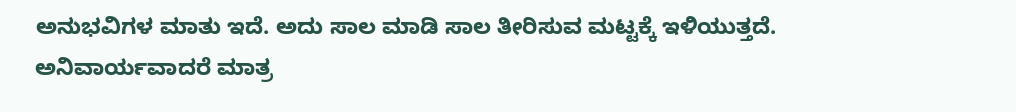ಅನುಭವಿಗಳ ಮಾತು ಇದೆ. ಅದು ಸಾಲ ಮಾಡಿ ಸಾಲ ತೀರಿಸುವ ಮಟ್ಟಕ್ಕೆ ಇಳಿಯುತ್ತದೆ.
ಅನಿವಾರ್ಯವಾದರೆ ಮಾತ್ರ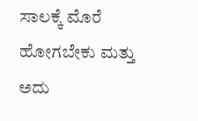ಸಾಲಕ್ಕೆ ಮೊರೆ ಹೋಗಬೇಕು ಮತ್ತು ಅದು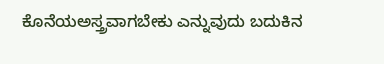ಕೊನೆಯಅಸ್ತ್ರವಾಗಬೇಕು ಎನ್ನುವುದು ಬದುಕಿನ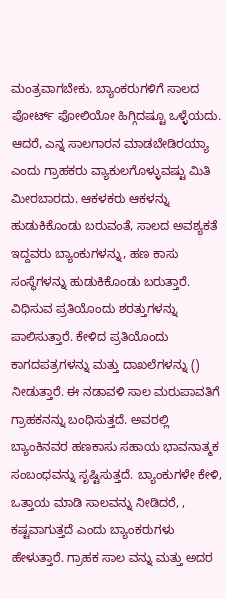ಮಂತ್ರವಾಗಬೇಕು. ಬ್ಯಾಂಕರುಗಳಿಗೆ ಸಾಲದ ಪೋರ್ಟ್ ಫೋಲಿಯೋ ಹಿಗ್ಗಿದಷ್ಟೂ ಒಳ್ಳೆಯದು. ಆದರೆ, ಎನ್ನ ಸಾಲಗಾರನ ಮಾಡಬೇಡಿರಯ್ಯಾ ಎಂದು ಗ್ರಾಹಕರು ವ್ಯಾಕುಲಗೊಳ್ಳುವಷ್ಟು ಮಿತಿ ಮೀರಬಾರದು. ಆಕಳಕರು ಆಕಳನ್ನು ಹುಡುಕಿಕೊಂಡು ಬರುವಂತೆ, ಸಾಲದ ಅವಶ್ಯಕತೆ ಇದ್ದವರು ಬ್ಯಾಂಕುಗಳನ್ನು, ಹಣ ಕಾಸು ಸಂಸ್ಥೆಗಳನ್ನು ಹುಡುಕಿಕೊಂಡು ಬರುತ್ತಾರೆ.
ವಿಧಿಸುವ ಪ್ರತಿಯೊಂದು ಶರತ್ತುಗಳನ್ನು ಪಾಲಿಸುತ್ತಾರೆ. ಕೇಳಿದ ಪ್ರತಿಯೊಂದು ಕಾಗದಪತ್ರಗಳನ್ನು ಮತ್ತು ದಾಖಲೆಗಳನ್ನು () ನೀಡುತ್ತಾರೆ. ಈ ನಡಾವಳಿ ಸಾಲ ಮರುಪಾವತಿಗೆ ಗ್ರಾಹಕನನ್ನು ಬಂಧಿಸುತ್ತದೆ. ಅವರಲ್ಲಿ ಬ್ಯಾಂಕಿನವರ ಹಣಕಾಸು ಸಹಾಯ ಭಾವನಾತ್ಮಕ ಸಂಬಂಧವನ್ನು ಸೃಷ್ಟಿಸುತ್ತದೆ. ಬ್ಯಾಂಕುಗಳೇ ಕೇಳಿ, ಒತ್ತಾಯ ಮಾಡಿ ಸಾಲವನ್ನು ನೀಡಿದರೆ, ,      ಕಷ್ಟವಾಗುತ್ತದೆ ಎಂದು ಬ್ಯಾಂಕರುಗಳು ಹೇಳುತ್ತಾರೆ. ಗ್ರಾಹಕ ಸಾಲ ವನ್ನು ಮತ್ತು ಅದರ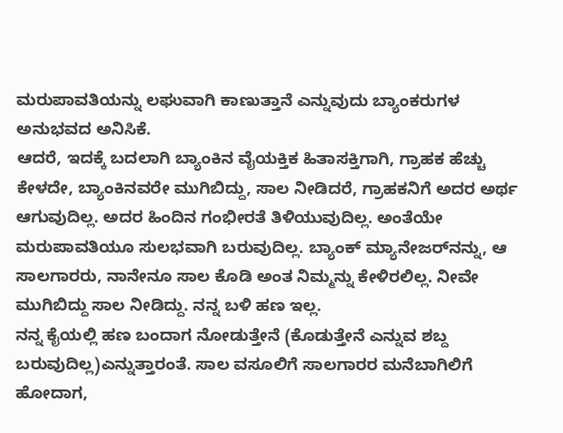ಮರುಪಾವತಿಯನ್ನು ಲಘುವಾಗಿ ಕಾಣುತ್ತಾನೆ ಎನ್ನುವುದು ಬ್ಯಾಂಕರುಗಳ ಅನುಭವದ ಅನಿಸಿಕೆ.
ಆದರೆ, ಇದಕ್ಕೆ ಬದಲಾಗಿ ಬ್ಯಾಂಕಿನ ವೈಯಕ್ತಿಕ ಹಿತಾಸಕ್ತಿಗಾಗಿ, ಗ್ರಾಹಕ ಹೆಚ್ಚು ಕೇಳದೇ, ಬ್ಯಾಂಕಿನವರೇ ಮುಗಿಬಿದ್ದು, ಸಾಲ ನೀಡಿದರೆ, ಗ್ರಾಹಕನಿಗೆ ಅದರ ಅರ್ಥ ಆಗುವುದಿಲ್ಲ. ಅದರ ಹಿಂದಿನ ಗಂಭೀರತೆ ತಿಳಿಯುವುದಿಲ್ಲ. ಅಂತೆಯೇ ಮರುಪಾವತಿಯೂ ಸುಲಭವಾಗಿ ಬರುವುದಿಲ್ಲ. ಬ್ಯಾಂಕ್ ಮ್ಯಾನೇಜರ್‌ನನ್ನು, ಆ ಸಾಲಗಾರರು, ನಾನೇನೂ ಸಾಲ ಕೊಡಿ ಅಂತ ನಿಮ್ಮನ್ನು ಕೇಳಿರಲಿಲ್ಲ. ನೀವೇ ಮುಗಿಬಿದ್ದು ಸಾಲ ನೀಡಿದ್ದು. ನನ್ನ ಬಳಿ ಹಣ ಇಲ್ಲ.
ನನ್ನ ಕೈಯಲ್ಲಿ ಹಣ ಬಂದಾಗ ನೋಡುತ್ತೇನೆ (ಕೊಡುತ್ತೇನೆ ಎನ್ನುವ ಶಬ್ದ ಬರುವುದಿಲ್ಲ)ಎನ್ನುತ್ತಾರಂತೆ. ಸಾಲ ವಸೂಲಿಗೆ ಸಾಲಗಾರರ ಮನೆಬಾಗಿಲಿಗೆ ಹೋದಾಗ,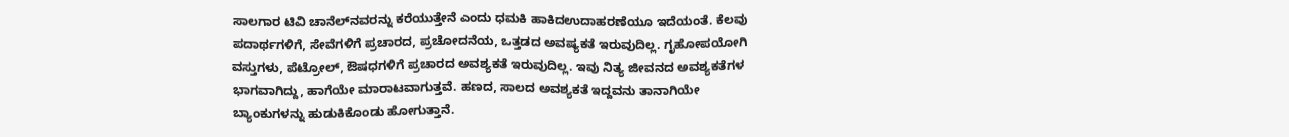ಸಾಲಗಾರ ಟಿವಿ ಚಾನೆಲ್‌ನವರನ್ನು ಕರೆಯುತ್ತೇನೆ ಎಂದು ಧಮಕಿ ಹಾಕಿದಉದಾಹರಣೆಯೂ ಇದೆಯಂತೆ. ಕೆಲವು ಪದಾರ್ಥಗಳಿಗೆ, ಸೇವೆಗಳಿಗೆ ಪ್ರಚಾರದ, ಪ್ರಚೋದನೆಯ, ಒತ್ತಡದ ಅವಷ್ಯಕತೆ ಇರುವುದಿಲ್ಲ. ಗೃಹೋಪಯೋಗಿ ವಸ್ತುಗಳು, ಪೆಟ್ರೋಲ್, ಔಷಧಗಳಿಗೆ ಪ್ರಚಾರದ ಅವಶ್ಯಕತೆ ಇರುವುದಿಲ್ಲ. ಇವು ನಿತ್ಯ ಜೀವನದ ಅವಶ್ಯಕತೆಗಳ ಭಾಗವಾಗಿದ್ದು, ಹಾಗೆಯೇ ಮಾರಾಟವಾಗುತ್ತವೆ. ಹಣದ, ಸಾಲದ ಅವಶ್ಯಕತೆ ಇದ್ದವನು ತಾನಾಗಿಯೇ ಬ್ಯಾಂಕುಗಳನ್ನು ಹುಡುಕಿಕೊಂಡು ಹೋಗುತ್ತಾನೆ.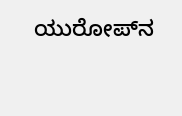ಯುರೋಪ್‌ನ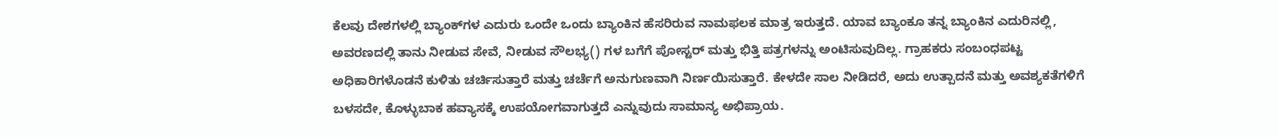ಕೆಲವು ದೇಶಗಳಲ್ಲಿ ಬ್ಯಾಂಕ್‌ಗಳ ಎದುರು ಒಂದೇ ಒಂದು ಬ್ಯಾಂಕಿನ ಹೆಸರಿರುವ ನಾಮಫಲಕ ಮಾತ್ರ ಇರುತ್ತದೆ. ಯಾವ ಬ್ಯಾಂಕೂ ತನ್ನ ಬ್ಯಾಂಕಿನ ಎದುರಿನಲ್ಲಿ, ಅವರಣದಲ್ಲಿ ತಾನು ನೀಡುವ ಸೇವೆ, ನೀಡುವ ಸೌಲಭ್ಯ() ಗಳ ಬಗೆಗೆ ಪೋಸ್ಟರ್ ಮತ್ತು ಭಿತ್ತಿ ಪತ್ರಗಳನ್ನು ಅಂಟಿಸುವುದಿಲ್ಲ. ಗ್ರಾಹಕರು ಸಂಬಂಧಪಟ್ಟ ಅಧಿಕಾರಿಗಳೊಡನೆ ಕುಳಿತು ಚರ್ಚಿಸುತ್ತಾರೆ ಮತ್ತು ಚರ್ಚೆಗೆ ಅನುಗುಣವಾಗಿ ನಿರ್ಣಯಿಸುತ್ತಾರೆ. ಕೇಳದೇ ಸಾಲ ನೀಡಿದರೆ, ಅದು ಉತ್ಪಾದನೆ ಮತ್ತು ಅವಶ್ಯಕತೆಗಳಿಗೆ ಬಳಸದೇ, ಕೊಳ್ಳುಬಾಕ ಹವ್ಯಾಸಕ್ಕೆ ಉಪಯೋಗವಾಗುತ್ತದೆ ಎನ್ನುವುದು ಸಾಮಾನ್ಯ ಅಭಿಪ್ರಾಯ.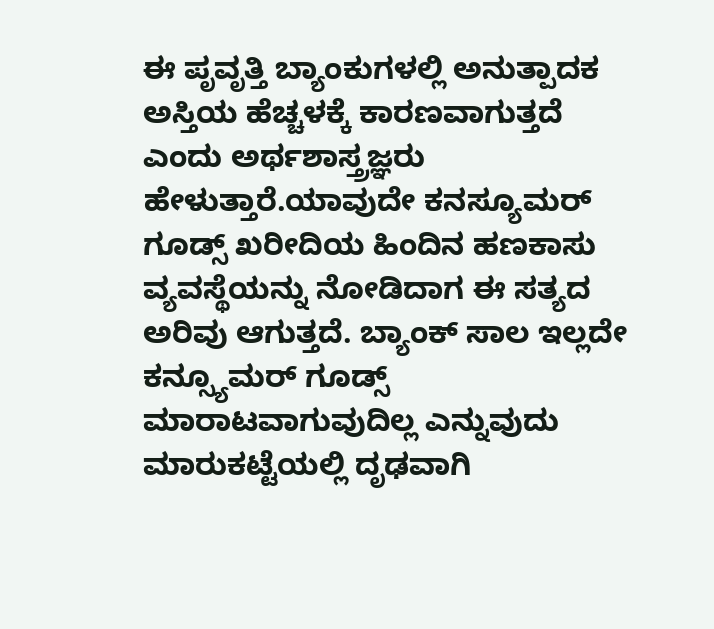ಈ ಪೃವೃತ್ತಿ ಬ್ಯಾಂಕುಗಳಲ್ಲಿ ಅನುತ್ಪಾದಕ ಅಸ್ತಿಯ ಹೆಚ್ಚಳಕ್ಕೆ ಕಾರಣವಾಗುತ್ತದೆ ಎಂದು ಅರ್ಥಶಾಸ್ತ್ರಜ್ಞರು ಹೇಳುತ್ತಾರೆ.ಯಾವುದೇ ಕನಸ್ಯೂಮರ್ ಗೂಡ್ಸ್ ಖರೀದಿಯ ಹಿಂದಿನ ಹಣಕಾಸು ವ್ಯವಸ್ಥೆಯನ್ನು ನೋಡಿದಾಗ ಈ ಸತ್ಯದ ಅರಿವು ಆಗುತ್ತದೆ. ಬ್ಯಾಂಕ್ ಸಾಲ ಇಲ್ಲದೇ ಕನ್ಸ್ಯೂಮರ್ ಗೂಡ್ಸ್ ಮಾರಾಟವಾಗುವುದಿಲ್ಲ ಎನ್ನುವುದು ಮಾರುಕಟ್ಟೆಯಲ್ಲಿ ದೃಢವಾಗಿ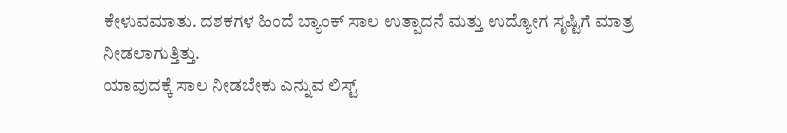ಕೇಳುವಮಾತು. ದಶಕಗಳ ಹಿಂದೆ ಬ್ಯಾಂಕ್ ಸಾಲ ಉತ್ಪಾದನೆ ಮತ್ತು ಉದ್ಯೋಗ ಸೃಷ್ಟಿಗೆ ಮಾತ್ರ ನೀಡಲಾಗುತ್ತಿತ್ತು.
ಯಾವುದಕ್ಕೆ ಸಾಲ ನೀಡಬೇಕು ಎನ್ನುವ ಲಿಸ್ಟ್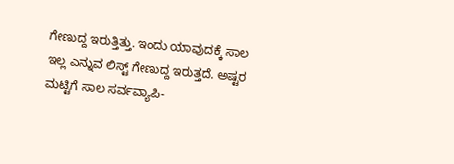ಗೇಣುದ್ದ ಇರುತ್ತಿತ್ತು. ಇಂದು ಯಾವುದಕ್ಕೆ ಸಾಲ ಇಲ್ಲ ಎನ್ನುವ ಲಿಸ್ಟ್ ಗೇಣುದ್ದ ಇರುತ್ತದೆ. ಅಷ್ಟರ ಮಟ್ಟಿಗೆ ಸಾಲ ಸರ್ವವ್ಯಾಪಿ-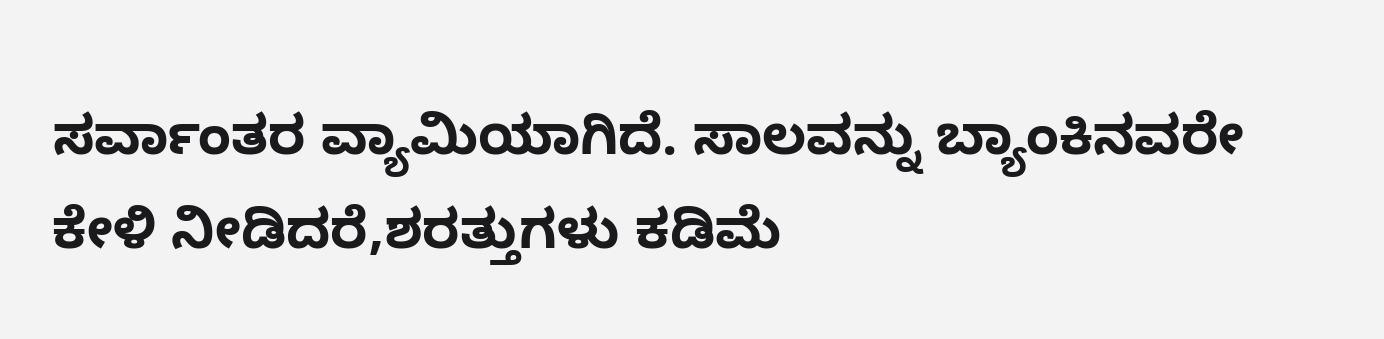ಸರ್ವಾಂತರ ವ್ಯಾಮಿಯಾಗಿದೆ. ಸಾಲವನ್ನು ಬ್ಯಾಂಕಿನವರೇ ಕೇಳಿ ನೀಡಿದರೆ,ಶರತ್ತುಗಳು ಕಡಿಮೆ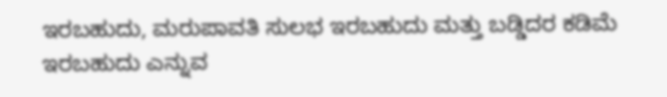ಇರಬಹುದು, ಮರುಪಾವತಿ ಸುಲಭ ಇರಬಹುದು ಮತ್ತು ಬಡ್ಡಿದರ ಕಡಿಮೆ ಇರಬಹುದು ಎನ್ನುವ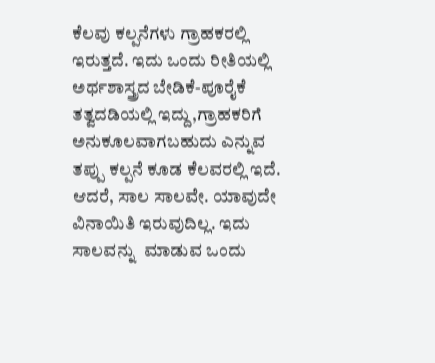ಕೆಲವು ಕಲ್ಪನೆಗಳು ಗ್ರಾಹಕರಲ್ಲಿ ಇರುತ್ತದೆ. ಇದು ಒಂದು ರೀತಿಯಲ್ಲಿ ಅರ್ಥಶಾಸ್ತ್ರದ ಬೇಡಿಕೆ-ಪೂರೈಕೆ ತತ್ವದಡಿಯಲ್ಲಿ ಇದ್ದು,ಗ್ರಾಹಕರಿಗೆ ಅನುಕೂಲವಾಗಬಹುದು ಎನ್ನುವ ತಪ್ಪು ಕಲ್ಪನೆ ಕೂಡ ಕೆಲವರಲ್ಲಿ ಇದೆ.
ಆದರೆ, ಸಾಲ ಸಾಲವೇ. ಯಾವುದೇ ವಿನಾಯಿತಿ ಇರುವುದಿಲ್ಲ. ಇದು ಸಾಲವನ್ನು  ಮಾಡುವ ಒಂದು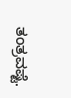ತಂತ್ರವಷ್ಟೆ.